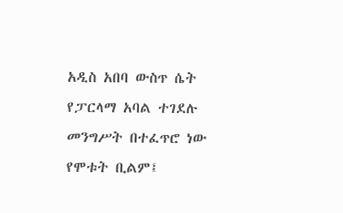አዲስ አበባ ውስጥ ሴት የፓርላማ አባል ተገደሉ
መንግሥት በተፈጥሮ ነው የሞቱት ቢልም፤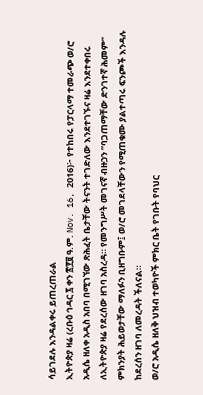ሳይገደሉ እንዳልቀሩ ይጠረጠራል
ኢትዮጵያ ዛሬ (ረቡዕ ኅዳር ፯ ቀን ፳፻፱ ዓ.ም. Nov. 16, 2016)፦ የተከበሩ የፓርላማ ተመራጭ ወ/ሮ አዲሴ ዘለቀ አዲስ አበባ በሚገኘው ጽሕፈት ቤታቸው ትናንት ተገድለው እንደተገኙና ዛሬ እንደተቀበሩ ለኢትዮጵያ ዛሬ የደረሰው ዘገባ አስረዳ። የመንግሥት መገናኛ ብዙኃን ”ባጋጠማቸው ድንገተኛ ሕመም” ምክንያት ሕይወታቸው ማለፉን ቢዘግቡም፤ ወ/ሮ መገደላቸውን የሚጠቁሙ ያልተጣሩ ፍንጮች እንዳሉ ከደረሰን ዘገባ ለመረዳት ችለናል።
ወ/ሮ አዲሴ ዘለቅ ህዝብ ተወካዮች ምክር ቤት የገቡት የባህር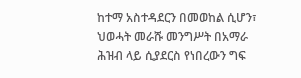ከተማ አስተዳደርን በመወከል ሲሆን፣ ህወሓት መራሹ መንግሥት በአማራ ሕዝብ ላይ ሲያደርስ የነበረውን ግፍ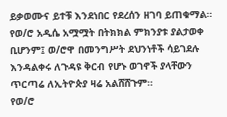ይቃወሙና ይተቹ እንደነበር የደረሰን ዘገባ ይጠቁማል።
የወ/ሮ አዲሴ አሟሟት በትክክል ምክንያቱ ያልታወቀ ቢሆንም፤ ወ/ሮዋ በመንግሥት ደህንነቶች ሳይገደሉ እንዳልቀሩ ለጉዳዩ ቅርብ የሆኑ ወገኖች ያላቸውን ጥርጣሬ ለኢትዮጵያ ዛሬ አልሸሸጉም።
የወ/ሮ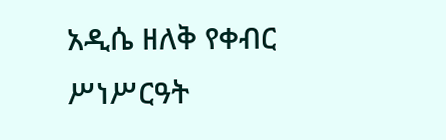አዲሴ ዘለቅ የቀብር ሥነሥርዓት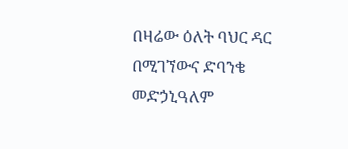በዛሬው ዕለት ባህር ዳር በሚገኘውና ድባንቄ መድኃኒዓለም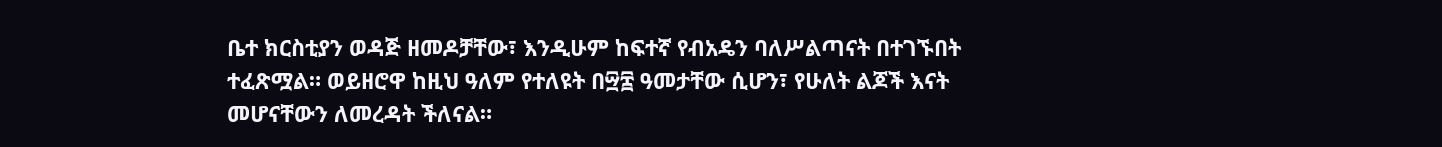ቤተ ክርስቲያን ወዳጅ ዘመዶቻቸው፣ እንዲሁም ከፍተኛ የብአዴን ባለሥልጣናት በተገኙበት ተፈጽሟል። ወይዘሮዋ ከዚህ ዓለም የተለዩት በ፵፰ ዓመታቸው ሲሆን፣ የሁለት ልጆች እናት መሆናቸውን ለመረዳት ችለናል።